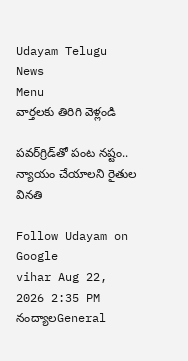Udayam Telugu News
Menu
వార్తలకు తిరిగి వెళ్లండి

పవర్‌గ్రిడ్‌తో పంట నష్టం.. న్యాయం చేయాలని రైతుల వినతి

Follow Udayam on Google
vihar Aug 22, 2026 2:35 PM నంద్యాలGeneral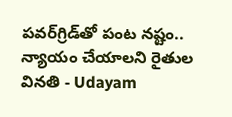పవర్‌గ్రిడ్‌తో పంట నష్టం.. న్యాయం చేయాలని రైతుల వినతి - Udayam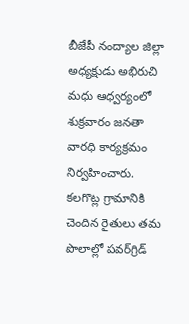బీజేపీ నంద్యాల జిల్లా అధ్యక్షుడు అభిరుచి మధు ఆధ్వర్యంలో శుక్రవారం జనతా వారధి కార్యక్రమం నిర్వహించారు. కలగొట్ల గ్రామానికి చెందిన రైతులు తమ పొలాల్లో పవర్‌గ్రిడ్‌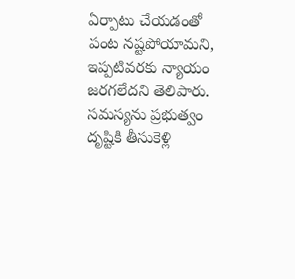ఏర్పాటు చేయడంతో పంట నష్టపోయామని, ఇప్పటివరకు న్యాయం జరగలేదని తెలిపారు. సమస్యను ప్రభుత్వం దృష్టికి తీసుకెళ్లి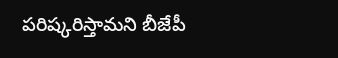పరిష్కరిస్తామని బీజేపీ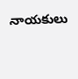నాయకులు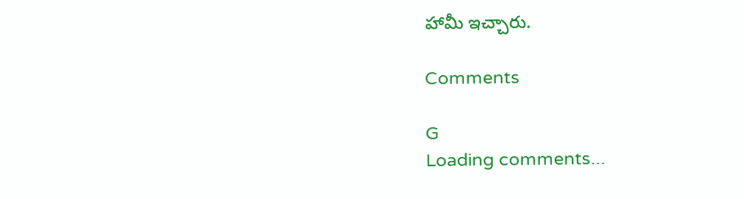హామీ ఇచ్చారు.

Comments

G
Loading comments...